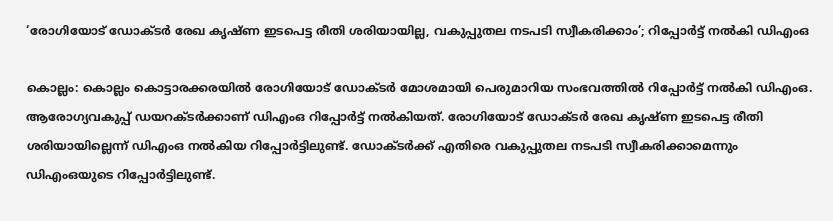‘രോഗിയോട് ഡോക്ടർ രേഖ കൃഷ്ണ ഇടപെട്ട രീതി ശരിയായില്ല, വകുപ്പുതല നടപടി സ്വീകരിക്കാം’; റിപ്പോർട്ട് നല്‍കി ഡിഎംഒ

കൊല്ലം: കൊല്ലം കൊട്ടാരക്കരയില്‍ രോഗിയോട് ഡോക്ടര്‍ മോശമായി പെരുമാറിയ സംഭവത്തില്‍ റിപ്പോര്‍ട്ട് നല്‍കി ഡിഎംഒ. ആരോഗ്യവകുപ്പ് ഡയറക്ടര്‍ക്കാണ് ഡിഎംഒ റിപ്പോര്‍ട്ട് നല്‍കിയത്. രോഗിയോട് ഡോക്ടര്‍ രേഖ കൃഷ്ണ ഇടപെട്ട രീതി ശരിയായില്ലെന്ന് ഡിഎംഒ നല്‍കിയ റിപ്പോര്‍ട്ടിലുണ്ട്. ഡോക്ടര്‍ക്ക് എതിരെ വകുപ്പുതല നടപടി സ്വീകരിക്കാമെന്നും ഡിഎംഒയുടെ റിപ്പോര്‍ട്ടിലുണ്ട്.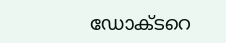ഡോക്ടറെ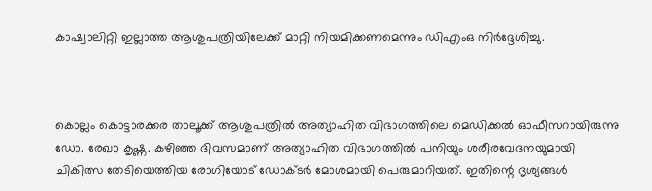കാഷ്വാലിറ്റി ഇല്ലാത്ത ആശുപത്രിയിലേക്ക് മാറ്റി നിയമിക്കണമെന്നും ഡിഎംഒ നിര്‍ദ്ദേശിച്ചു.



കൊല്ലം കൊട്ടാരക്കര താലൂക്ക് ആശുപത്രില്‍ അത്യാഹിത വിഭാഗത്തിലെ മെഡിക്കല്‍ ഓഫീസറായിരുന്നു ഡോ. രേഖാ കൃഷ്ണ. കഴിഞ്ഞ ദിവസമാണ് അത്യാഹിത വിഭാഗത്തില്‍ പനിയും ശരീരവേദനയുമായി ചികിത്സ തേടിയെത്തിയ രോഗിയോട് ഡോക്ടര്‍ മോശമായി പെരുമാറിയത്. ഇതിന്റെ ദൃശ്യങ്ങള്‍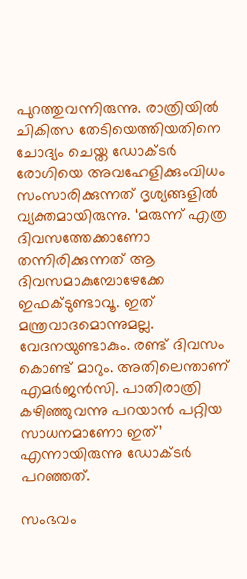പുറത്തുവന്നിരുന്നു. രാത്രിയില്‍ ചികിത്സ തേടിയെത്തിയതിനെ ചോദ്യം ചെയ്ത ഡോക്ടര്‍ രോഗിയെ അവഹേളിക്കുംവിധം സംസാരിക്കുന്നത് ദൃശ്യങ്ങളില്‍ വ്യക്തമായിരുന്നു. ‘മരുന്ന് എത്ര ദിവസത്തേക്കാണോ തന്നിരിക്കുന്നത് ആ ദിവസമാകുമ്പോഴേക്കേ ഇഫക്ടുണ്ടാവൂ. ഇത് മന്ത്രവാദമൊന്നുമല്ല. വേദനയുണ്ടാകും. രണ്ട് ദിവസം കൊണ്ട് മാറും. അതിലെന്താണ് എമര്‍ജന്‍സി. പാതിരാത്രി കഴിഞ്ഞുവന്നു പറയാന്‍ പറ്റിയ സാധനമാണോ ഇത്’ എന്നായിരുന്നു ഡോക്ടര്‍ പറഞ്ഞത്.

സംഭവം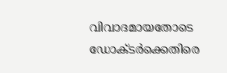വിവാദമായതോടെ ഡോക്ടര്‍ക്കെതിരെ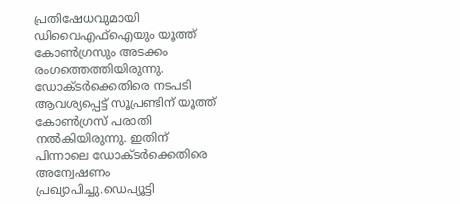പ്രതിഷേധവുമായി ഡിവൈഎഫ്‌ഐയും യൂത്ത് കോണ്‍ഗ്രസും അടക്കം രംഗത്തെത്തിയിരുന്നു. ഡോക്ടര്‍ക്കെതിരെ നടപടി ആവശ്യപ്പെട്ട് സൂപ്രണ്ടിന് യൂത്ത് കോണ്‍ഗ്രസ് പരാതി നല്‍കിയിരുന്നു. ഇതിന് പിന്നാലെ ഡോക്ടര്‍ക്കെതിരെ അന്വേഷണം പ്രഖ്യാപിച്ചു.ഡെപ്യൂട്ടി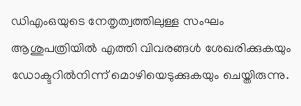ഡിഎംഒയുടെ നേതൃത്വത്തിലുള്ള സംഘം ആശുപത്രിയില്‍ എത്തി വിവരങ്ങള്‍ ശേഖരിക്കുകയും ഡോക്ടറില്‍നിന്ന് മൊഴിയെടുക്കുകയും ചെയ്തിരുന്നു.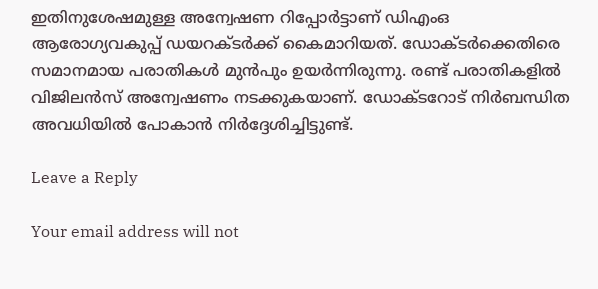ഇതിനുശേഷമുള്ള അന്വേഷണ റിപ്പോര്‍ട്ടാണ് ഡിഎംഒ ആരോഗ്യവകുപ്പ് ഡയറക്ടര്‍ക്ക് കൈമാറിയത്. ഡോക്ടര്‍ക്കെതിരെ സമാനമായ പരാതികള്‍ മുന്‍പും ഉയര്‍ന്നിരുന്നു. രണ്ട് പരാതികളില്‍ വിജിലന്‍സ് അന്വേഷണം നടക്കുകയാണ്. ഡോക്ടറോട് നിര്‍ബന്ധിത അവധിയില്‍ പോകാന്‍ നിര്‍ദ്ദേശിച്ചിട്ടുണ്ട്.

Leave a Reply

Your email address will not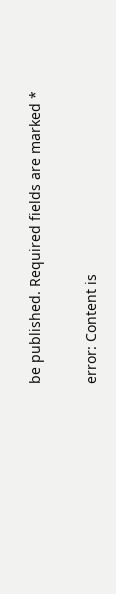be published. Required fields are marked *

error: Content is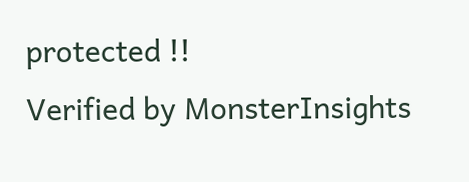protected !!
Verified by MonsterInsights